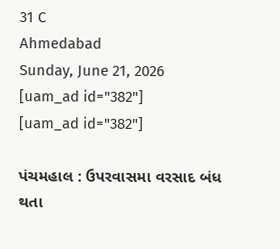31 C
Ahmedabad
Sunday, June 21, 2026
[uam_ad id="382"]
[uam_ad id="382"]

પંચમહાલ : ઉપરવાસમા વરસાદ બંધ થતા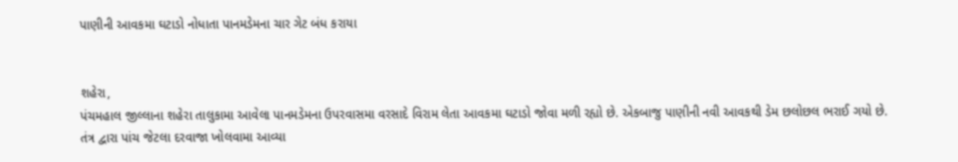પાણીની આવકમા ઘટાડો નોધાતા પાનમડેમના ચાર ગેટ બંધ કરાયા


શહેરા,
પંચમહાલ જીલ્લાના શહેરા તાલુકામા આવેલા પાનમડેમના ઉપરવાસમા વરસાદે વિરામ લેતા આવકમા ઘટાડો જોવા મળી રહ્યો છે. એકબાજુ પાણીની નવી આવકથી ડેમ છલોછલ ભરાઈ ગયો છે. તંત્ર દ્વારા પાંચ જેટલા દરવાજા ખોલવામા આવ્યા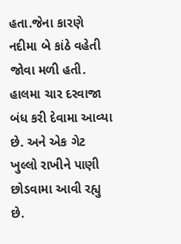હતા.જેના કારણે નદીમા બે કાંઠે વહેતી જોવા મળી હતી. હાલમા ચાર દરવાજા બંધ કરી દેવામા આવ્યા છે. અને એક ગેટ ખુલ્લો રાખીને પાણી છોડવામા આવી રહ્યુ છે.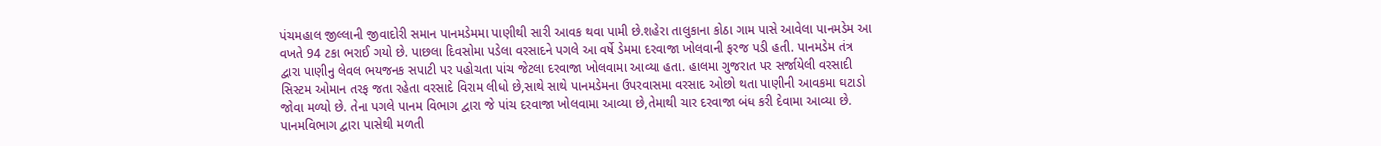પંચમહાલ જીલ્લાની જીવાદોરી સમાન પાનમડેમમા પાણીથી સારી આવક થવા પામી છે.શહેરા તાલુકાના કોઠા ગામ પાસે આવેલા પાનમડેમ આ વખતે 94 ટકા ભરાઈ ગયો છે. પાછલા દિવસોમા પડેલા વરસાદને પગલે આ વર્ષે ડેમમા દરવાજા ખોલવાની ફરજ પડી હતી. પાનમડેમ તંત્ર દ્વારા પાણીનુ લેવલ ભયજનક સપાટી પર પહોચતા પાંચ જેટલા દરવાજા ખોલવામા આવ્યા હતા. હાલમા ગુજરાત પર સર્જાયેલી વરસાદી સિસ્ટમ ઓમાન તરફ જતા રહેતા વરસાદે વિરામ લીધો છે,સાથે સાથે પાનમડેમના ઉપરવાસમા વરસાદ ઓછો થતા પાણીની આવકમા ઘટાડો જોવા મળ્યો છે. તેના પગલે પાનમ વિભાગ દ્વારા જે પાંચ દરવાજા ખોલવામા આવ્યા છે,તેમાથી ચાર દરવાજા બંધ કરી દેવામા આવ્યા છે. પાનમવિભાગ દ્વારા પાસેથી મળતી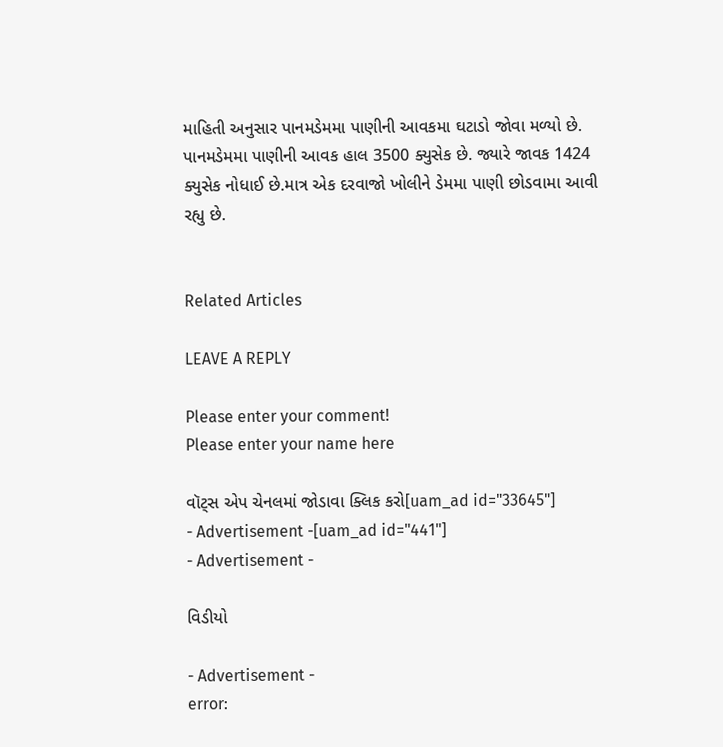માહિતી અનુસાર પાનમડેમમા પાણીની આવકમા ઘટાડો જોવા મળ્યો છે. પાનમડેમમા પાણીની આવક હાલ 3500 ક્યુસેક છે. જ્યારે જાવક 1424 ક્યુસેક નોધાઈ છે.માત્ર એક દરવાજો ખોલીને ડેમમા પાણી છોડવામા આવી રહ્યુ છે.


Related Articles

LEAVE A REPLY

Please enter your comment!
Please enter your name here

વૉટ્સ એપ ચેનલમાં જોડાવા ક્લિક કરો[uam_ad id="33645"]
- Advertisement -[uam_ad id="441"]
- Advertisement -

વિડીયો

- Advertisement -
error: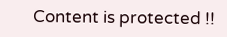Content is protected !!